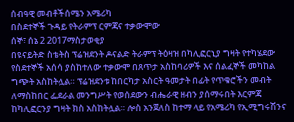ሰብዓዊ መብቶችሰሜን አሜሪካ
በስደተኞች ጉዳይ የትራምፕ ርምጃና ተቃውሞው
ሰኞ፣ ሰኔ 2 2017ማስታወቂያ
በዩናይትድ ስቴትስ ፕሬዝደንት ዶናልድ ትራምፕ ትዕዛዝ በካሊፎርኒያ ግዛት የተካሄደው የስደተኞች አሰሳ ያስከተለው ተቃውሞ በጸጥታ አስከባሪዎች እና ሰልፈኞች መካከል ግጭት አስከትሏል። ፕሬዝደንቱ ከበርካታ አስርት ዓመታት በፊት የጥቁሮችን መብት ለማስከበር ፌደራል መንግሥት የወሰደውን ብሔራዊ ዘብን ያሰማሩበት እርምጃ ከካሊፎርንያ ግዛት ክስ አስከትሏል። ሎስ አንጀለስ ከተማ ላይ የአሜሪካ የኢሚግሩሽንና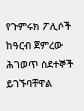የጉምሩክ ፖሊሶች ከዓርብ ጀምረው ሕገወጥ ስደተኞች ይገኙባቸዋል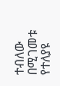ተብለው በሚገመቱ የተለያዩ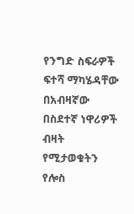የንግድ ስፍራዎች ፍተሻ ማካሄዳቸው በአብዛኛው በስደተኛ ነዋሪዎች ብዛት የሚታወቁትን የሎስ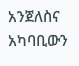አንጀለስና አካባቢውን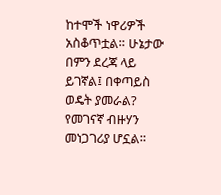ከተሞች ነዋሪዎች አስቆጥቷል። ሁኔታው በምን ደረጃ ላይ ይገኛል፤ በቀጣይስ ወዴት ያመራል? የመገናኛ ብዙሃን መነጋገሪያ ሆኗል።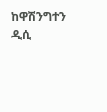ከዋሽንግተን ዲሲ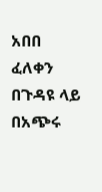አበበ ፈለቀን በጉዳዩ ላይ በአጭሩ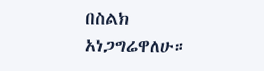በስልክ አነጋግሬዋለሁ።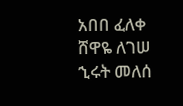አበበ ፈለቀ
ሸዋዬ ለገሠ
ኂሩት መለሰ